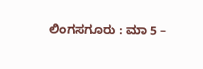ಲಿಂಗಸಗೂರು : ಮಾ 5 –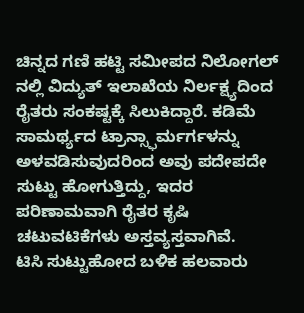ಚಿನ್ನದ ಗಣಿ ಹಟ್ಟಿ ಸಮೀಪದ ನಿಲೋಗಲ್ ನಲ್ಲಿ ವಿದ್ಯುತ್ ಇಲಾಖೆಯ ನಿರ್ಲಕ್ಷ್ಯದಿಂದ ರೈತರು ಸಂಕಷ್ಟಕ್ಕೆ ಸಿಲುಕಿದ್ದಾರೆ. ಕಡಿಮೆ ಸಾಮರ್ಥ್ಯದ ಟ್ರಾನ್ಸ್ಫಾರ್ಮರ್ಗಳನ್ನು ಅಳವಡಿಸುವುದರಿಂದ ಅವು ಪದೇಪದೇ ಸುಟ್ಟು ಹೋಗುತ್ತಿದ್ದು, ಇದರ ಪರಿಣಾಮವಾಗಿ ರೈತರ ಕೃಷಿ ಚಟುವಟಿಕೆಗಳು ಅಸ್ತವ್ಯಸ್ತವಾಗಿವೆ.
ಟಿಸಿ ಸುಟ್ಟುಹೋದ ಬಳಿಕ ಹಲವಾರು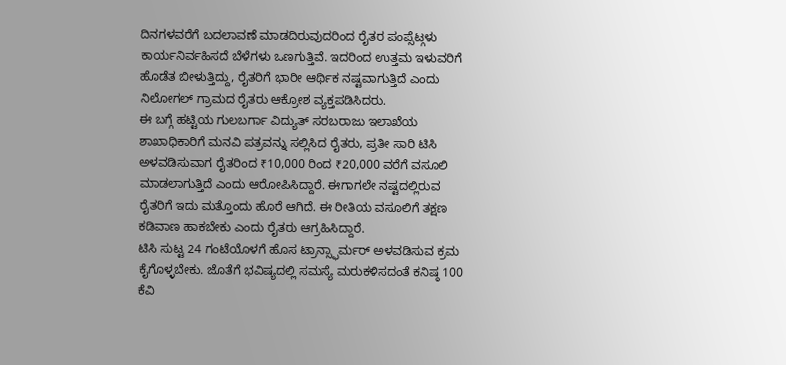ದಿನಗಳವರೆಗೆ ಬದಲಾವಣೆ ಮಾಡದಿರುವುದರಿಂದ ರೈತರ ಪಂಪ್ಸೆಟ್ಗಳು ಕಾರ್ಯನಿರ್ವಹಿಸದೆ ಬೆಳೆಗಳು ಒಣಗುತ್ತಿವೆ. ಇದರಿಂದ ಉತ್ತಮ ಇಳುವರಿಗೆ ಹೊಡೆತ ಬೀಳುತ್ತಿದ್ದು, ರೈತರಿಗೆ ಭಾರೀ ಆರ್ಥಿಕ ನಷ್ಟವಾಗುತ್ತಿದೆ ಎಂದು ನಿಲೋಗಲ್ ಗ್ರಾಮದ ರೈತರು ಆಕ್ರೋಶ ವ್ಯಕ್ತಪಡಿಸಿದರು.
ಈ ಬಗ್ಗೆ ಹಟ್ಟಿಯ ಗುಲಬರ್ಗಾ ವಿದ್ಯುತ್ ಸರಬರಾಜು ಇಲಾಖೆಯ ಶಾಖಾಧಿಕಾರಿಗೆ ಮನವಿ ಪತ್ರವನ್ನು ಸಲ್ಲಿಸಿದ ರೈತರು, ಪ್ರತೀ ಸಾರಿ ಟಿಸಿ ಅಳವಡಿಸುವಾಗ ರೈತರಿಂದ ₹10,000 ರಿಂದ ₹20,000 ವರೆಗೆ ವಸೂಲಿ ಮಾಡಲಾಗುತ್ತಿದೆ ಎಂದು ಆರೋಪಿಸಿದ್ದಾರೆ. ಈಗಾಗಲೇ ನಷ್ಟದಲ್ಲಿರುವ ರೈತರಿಗೆ ಇದು ಮತ್ತೊಂದು ಹೊರೆ ಆಗಿದೆ. ಈ ರೀತಿಯ ವಸೂಲಿಗೆ ತಕ್ಷಣ ಕಡಿವಾಣ ಹಾಕಬೇಕು ಎಂದು ರೈತರು ಆಗ್ರಹಿಸಿದ್ದಾರೆ.
ಟಿಸಿ ಸುಟ್ಟ 24 ಗಂಟೆಯೊಳಗೆ ಹೊಸ ಟ್ರಾನ್ಸ್ಫಾರ್ಮರ್ ಅಳವಡಿಸುವ ಕ್ರಮ ಕೈಗೊಳ್ಳಬೇಕು. ಜೊತೆಗೆ ಭವಿಷ್ಯದಲ್ಲಿ ಸಮಸ್ಯೆ ಮರುಕಳಿಸದಂತೆ ಕನಿಷ್ಠ 100 ಕೆವಿ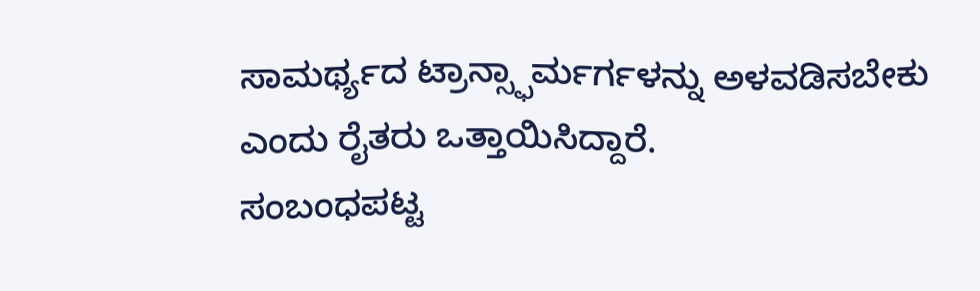ಸಾಮರ್ಥ್ಯದ ಟ್ರಾನ್ಸ್ಫಾರ್ಮರ್ಗಳನ್ನು ಅಳವಡಿಸಬೇಕು ಎಂದು ರೈತರು ಒತ್ತಾಯಿಸಿದ್ದಾರೆ.
ಸಂಬಂಧಪಟ್ಟ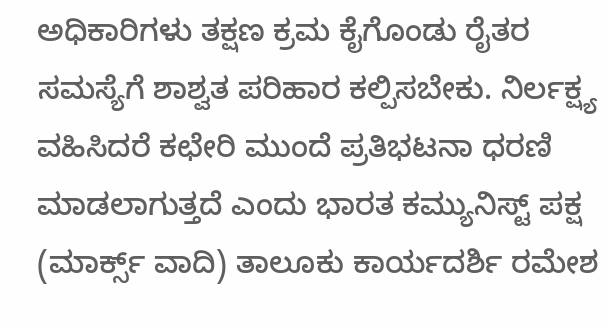ಅಧಿಕಾರಿಗಳು ತಕ್ಷಣ ಕ್ರಮ ಕೈಗೊಂಡು ರೈತರ ಸಮಸ್ಯೆಗೆ ಶಾಶ್ವತ ಪರಿಹಾರ ಕಲ್ಪಿಸಬೇಕು. ನಿರ್ಲಕ್ಷ್ಯ ವಹಿಸಿದರೆ ಕಛೇರಿ ಮುಂದೆ ಪ್ರತಿಭಟನಾ ಧರಣಿ ಮಾಡಲಾಗುತ್ತದೆ ಎಂದು ಭಾರತ ಕಮ್ಯುನಿಸ್ಟ್ ಪಕ್ಷ (ಮಾರ್ಕ್ಸ್ ವಾದಿ) ತಾಲೂಕು ಕಾರ್ಯದರ್ಶಿ ರಮೇಶ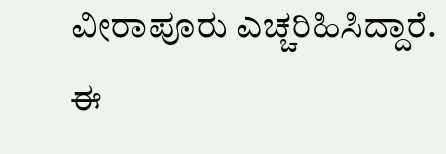ವೀರಾಪೂರು ಎಚ್ಚರಿಹಿಸಿದ್ದಾರೆ.
ಈ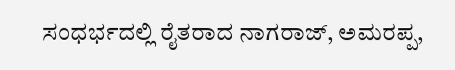ಸಂಧರ್ಭದಲ್ಲಿ ರೈತರಾದ ನಾಗರಾಜ್, ಅಮರಪ್ಪ,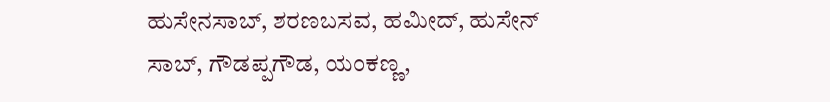ಹುಸೇನಸಾಬ್, ಶರಣಬಸವ, ಹಮೀದ್, ಹುಸೇನ್ ಸಾಬ್, ಗೌಡಪ್ಪಗೌಡ, ಯಂಕಣ್ಣ,